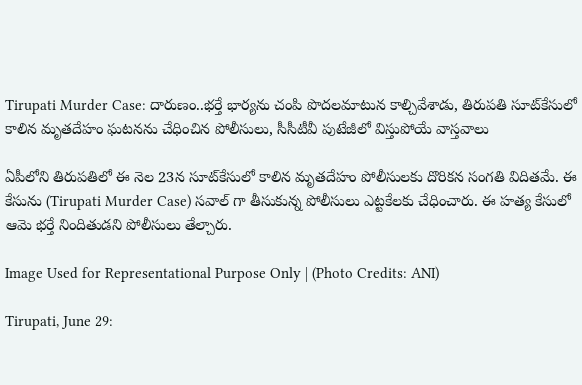Tirupati Murder Case: దారుణం..భర్తే భార్యను చంపి పొదలమాటున కాల్చివేశాడు, తిరుపతి సూట్‌కేసులో కాలిన మృతదేహం ఘటనను చేధించిన పోలీసులు, సీసీటీవీ పుటేజీలో విస్తుపోయే వాస్తవాలు

ఏపీలోని తిరుపతిలో ఈ నెల 23న సూట్‌కేసులో కాలిన మృతదేహం పోలీసులకు దొరికన సంగతి విదితమే. ఈ కేసును (Tirupati Murder Case) సవాల్ గా తీసుకున్న పోలీసులు ఎట్టకేలకు చేధించారు. ఈ హత్య కేసులో ఆమె భర్తే నిందితుడని పోలీసులు తేల్చారు.

Image Used for Representational Purpose Only | (Photo Credits: ANI)

Tirupati, June 29: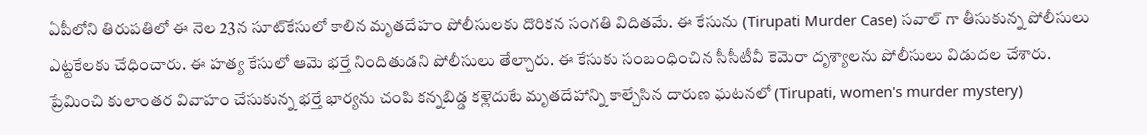ఏపీలోని తిరుపతిలో ఈ నెల 23న సూట్‌కేసులో కాలిన మృతదేహం పోలీసులకు దొరికన సంగతి విదితమే. ఈ కేసును (Tirupati Murder Case) సవాల్ గా తీసుకున్న పోలీసులు ఎట్టకేలకు చేధించారు. ఈ హత్య కేసులో ఆమె భర్తే నిందితుడని పోలీసులు తేల్చారు. ఈ కేసుకు సంబంధించిన సీసీటీవీ కెమెరా దృశ్యాలను పోలీసులు విడుదల చేశారు. ప్రేమించి కులాంతర వివాహం చేసుకున్న భర్తే భార్యను చంపి కన్నబిడ్డ కళ్లెదుటే మృతదేహాన్ని కాల్చేసిన దారుణ ఘటనలో (Tirupati, women's murder mystery)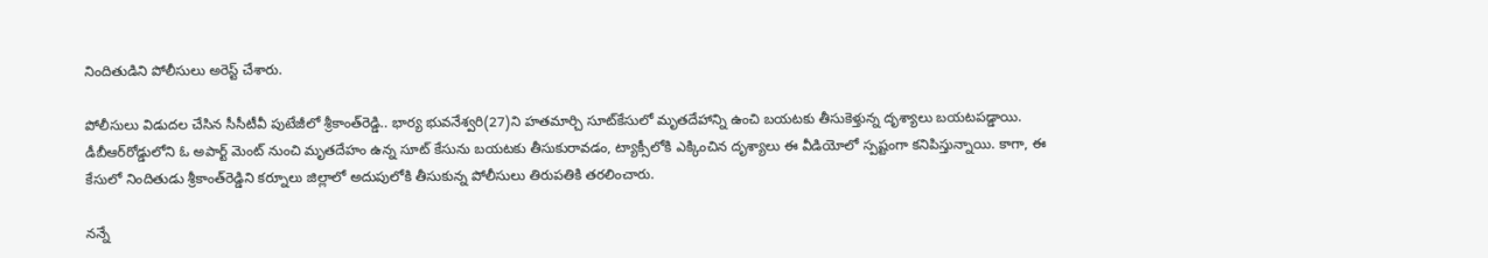నిందితుడిని పోలీసులు అరెస్ట్ చేశారు.

పోలీసులు విడుదల చేసిన సీసీటీవీ పుటేజీలో శ్రీకాంత్‌రెడ్డి.. భార్య భువనేశ్వరి(27)ని హతమార్చి సూట్‌కేసులో మృతదేహాన్ని ఉంచి బయటకు తీసుకెళ్తున్న దృశ్యాలు బయటపడ్డాయి. డీబీఆర్‌రోడ్డులోని ఓ అపార్ట్‌ మెంట్‌ నుంచి మృతదేహం ఉన్న సూట్‌ కేసును బయటకు తీసుకురావడం, ట్యాక్సీలోకి ఎక్కించిన దృశ్యాలు ఈ వీడియోలో స్పష్టంగా కనిపిస్తున్నాయి. కాగా, ఈ కేసులో నిందితుడు శ్రీకాంత్‌రెడ్డిని కర్నూలు జిల్లాలో అదుపులోకి తీసుకున్న పోలీసులు తిరుపతికి తరలించారు.

నన్నే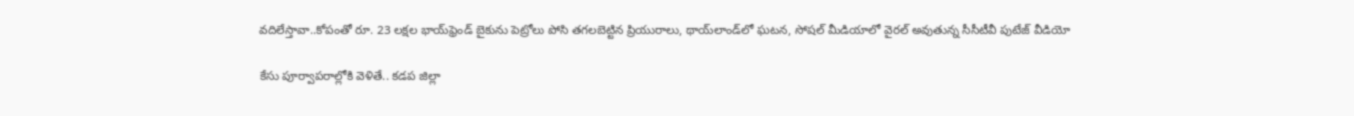వదిలేస్తావా..కోపంతో రూ. 23 లక్షల భాయ్‌ఫ్రెండ్ బైకును పెట్రోలు పోసి తగలబెట్టిన ప్రియురాలు, థాయ్‌లాండ్‌‌లో ఘటన, సోషల్ మీడియాలో వైరల్ అవుతున్న సీసీటీవీ పుటేజ్ వీడియో

కేసు పూర్వాపరాల్లోకి వెళితే.. కడప జిల్లా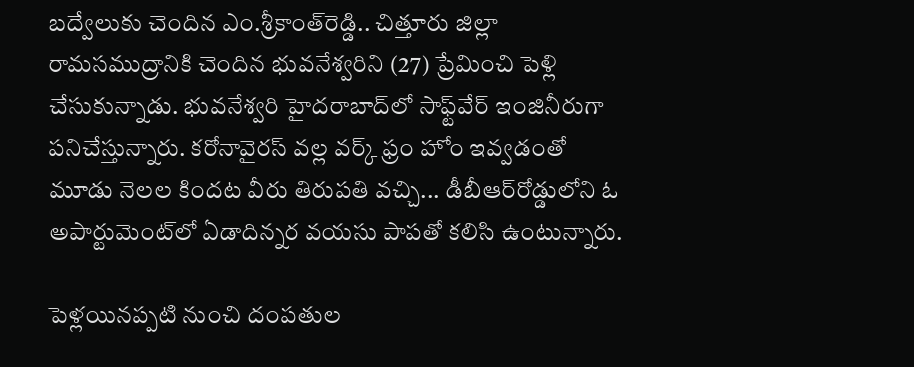బద్వేలుకు చెందిన ఎం.శ్రీకాంత్‌రెడ్డి.. చిత్తూరు జిల్లా రామసముద్రానికి చెందిన భువనేశ్వరిని (27) ప్రేమించి పెళ్లి చేసుకున్నాడు. భువనేశ్వరి హైదరాబాద్‌లో సాఫ్ట్‌వేర్‌ ఇంజినీరుగా పనిచేస్తున్నారు. కరోనావైరస్ వల్ల వర్క్‌ ఫ్రం హోం ఇవ్వడంతో మూడు నెలల కిందట వీరు తిరుపతి వచ్చి... డీబీఆర్‌రోడ్డులోని ఓ అపార్టుమెంట్‌లో ఏడాదిన్నర వయసు పాపతో కలిసి ఉంటున్నారు.

పెళ్లయినప్పటి నుంచి దంపతుల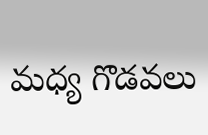మధ్య గొడవలు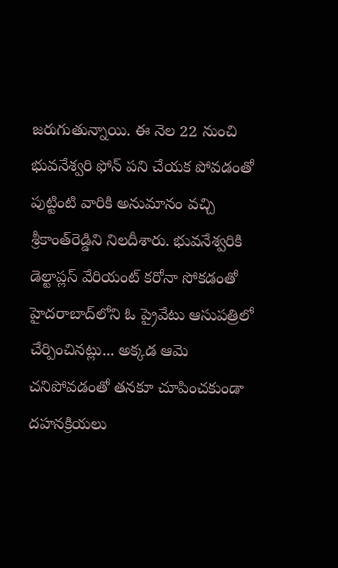జరుగుతున్నాయి. ఈ నెల 22 నుంచి భువనేశ్వరి ఫోన్‌ పని చేయక పోవడంతో పుట్టింటి వారికి అనుమానం వచ్చి శ్రీకాంత్‌రెడ్డిని నిలదీశారు. భువనేశ్వరికి డెల్టాప్లస్‌ వేరియంట్‌ కరోనా సోకడంతో హైదరాబాద్‌లోని ఓ ప్రైవేటు ఆసుపత్రిలో చేర్పించినట్లు... అక్కడ ఆమె చనిపోవడంతో తనకూ చూపించకుండా దహనక్రియలు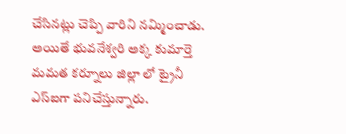చేసినట్లు చెప్పి వారిని నమ్మించాడు. అయితే భువనేశ్వరి అక్క కుమార్తె మమత కర్నూలు జిల్లా లో ట్రైనీ ఎస్‌ఐగా పనిచేస్తున్నారు.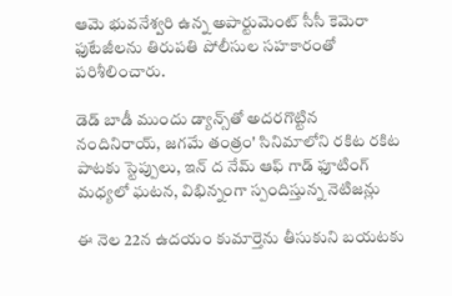ఆమె భువనేశ్వరి ఉన్న అపార్టుమెంట్‌ సీసీ కెమెరా ఫుటేజీలను తిరుపతి పోలీసుల సహకారంతో పరిశీలించారు.

డెడ్‌ బాడీ ముందు డ్యాన్స్‌తో అదరగొట్టిన నందినిరాయ్, జగమే తంత్రం' సినిమాలోని రకిట రకిట పాటకు స్టెప్పులు, ఇన్‌ ద నేమ్‌ ఆఫ్‌ గాడ్‌ ఫూటింగ్ మధ్యలో ఘటన, విభిన్నంగా స్పందిస్తున్న నెటిజన్లు

ఈ నెల 22న ఉదయం కుమార్తెను తీసుకుని బయటకు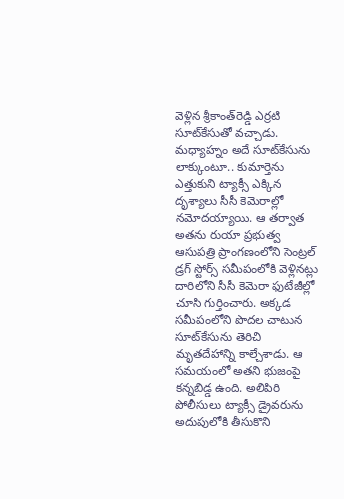వెళ్లిన శ్రీకాంత్‌రెడ్డి ఎర్రటి సూట్‌కేసుతో వచ్చాడు. మధ్యాహ్నం అదే సూట్‌కేసును లాక్కుంటూ.. కుమార్తెను ఎత్తుకుని ట్యాక్సీ ఎక్కిన దృశ్యాలు సీసీ కెమెరాల్లో నమోదయ్యాయి. ఆ తర్వాత అతను రుయా ప్రభుత్వ ఆసుపత్రి ప్రాంగణంలోని సెంట్రల్‌ డ్రగ్‌ స్టోర్స్‌ సమీపంలోకి వెళ్లినట్లు దారిలోని సీసీ కెమెరా ఫుటేజీల్లో చూసి గుర్తించారు. అక్కడ సమీపంలోని పొదల చాటున సూట్‌కేసును తెరిచి మృతదేహాన్ని కాల్చేశాడు. ఆ సమయంలో అతని భుజంపై కన్నబిడ్డ ఉంది. అలిపిరి పోలీసులు ట్యాక్సీ డ్రైవరును అదుపులోకి తీసుకొని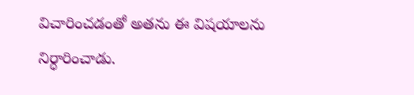విచారించడంతో అతను ఈ విషయాలను నిర్ధారించాడు.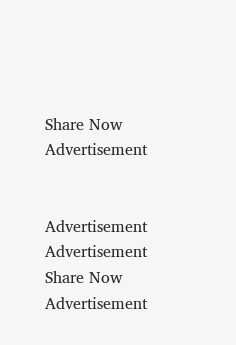Share Now
Advertisement


Advertisement
Advertisement
Share Now
Advertisement